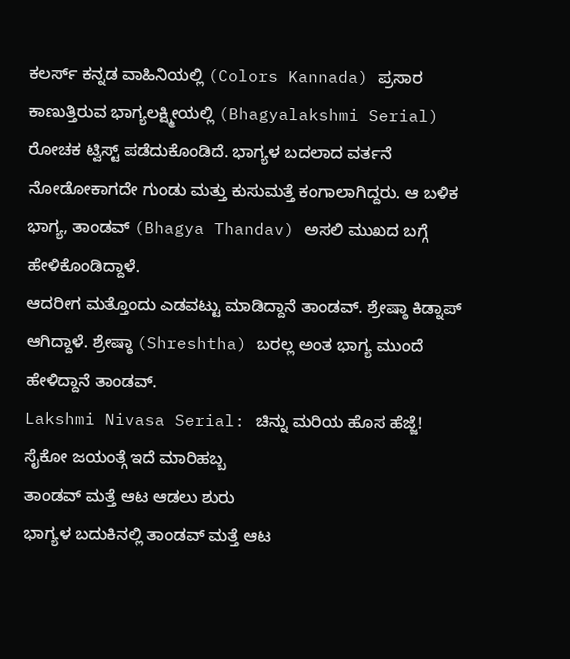ಕಲರ್ಸ್ ಕನ್ನಡ ವಾಹಿನಿಯಲ್ಲಿ (Colors Kannada) ಪ್ರಸಾರ ಕಾಣುತ್ತಿರುವ ಭಾಗ್ಯಲಕ್ಷ್ಮೀಯಲ್ಲಿ (Bhagyalakshmi Serial) ರೋಚಕ ಟ್ವಿಸ್ಟ್ ಪಡೆದುಕೊಂಡಿದೆ. ಭಾಗ್ಯಳ ಬದಲಾದ ವರ್ತನೆ ನೋಡೋಕಾಗದೇ ಗುಂಡು ಮತ್ತು ಕುಸುಮತ್ತೆ ಕಂಗಾಲಾಗಿದ್ದರು. ಆ ಬಳಿಕ ಭಾಗ್ಯ, ತಾಂಡವ್ (Bhagya Thandav) ಅಸಲಿ ಮುಖದ ಬಗ್ಗೆ ಹೇಳಿಕೊಂಡಿದ್ದಾಳೆ.
ಆದರೀಗ ಮತ್ತೊಂದು ಎಡವಟ್ಟು ಮಾಡಿದ್ದಾನೆ ತಾಂಡವ್. ಶ್ರೇಷ್ಠಾ ಕಿಡ್ನಾಪ್ ಆಗಿದ್ದಾಳೆ. ಶ್ರೇಷ್ಠಾ (Shreshtha) ಬರಲ್ಲ ಅಂತ ಭಾಗ್ಯ ಮುಂದೆ ಹೇಳಿದ್ದಾನೆ ತಾಂಡವ್.
Lakshmi Nivasa Serial: ಚಿನ್ನು ಮರಿಯ ಹೊಸ ಹೆಜ್ಜೆ! ಸೈಕೋ ಜಯಂತ್ಗೆ ಇದೆ ಮಾರಿಹಬ್ಬ
ತಾಂಡವ್ ಮತ್ತೆ ಆಟ ಆಡಲು ಶುರು
ಭಾಗ್ಯಳ ಬದುಕಿನಲ್ಲಿ ತಾಂಡವ್ ಮತ್ತೆ ಆಟ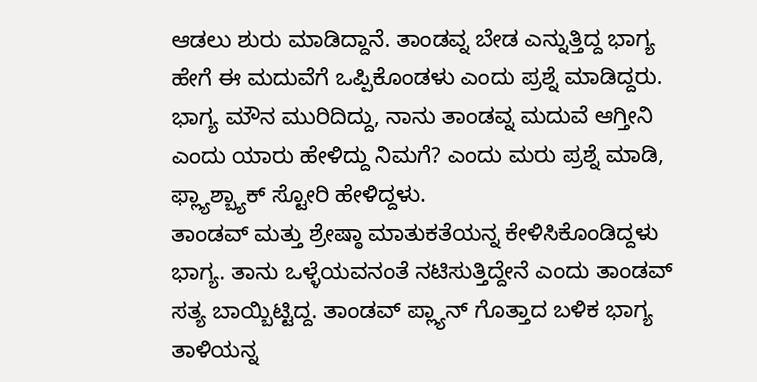ಆಡಲು ಶುರು ಮಾಡಿದ್ದಾನೆ. ತಾಂಡವ್ನ ಬೇಡ ಎನ್ನುತ್ತಿದ್ದ ಭಾಗ್ಯ ಹೇಗೆ ಈ ಮದುವೆಗೆ ಒಪ್ಪಿಕೊಂಡಳು ಎಂದು ಪ್ರಶ್ನೆ ಮಾಡಿದ್ದರು. ಭಾಗ್ಯ ಮೌನ ಮುರಿದಿದ್ದು, ನಾನು ತಾಂಡವ್ನ ಮದುವೆ ಆಗ್ತೀನಿ ಎಂದು ಯಾರು ಹೇಳಿದ್ದು ನಿಮಗೆ? ಎಂದು ಮರು ಪ್ರಶ್ನೆ ಮಾಡಿ, ಫ್ಲ್ಯಾಶ್ಬ್ಯಾಕ್ ಸ್ಟೋರಿ ಹೇಳಿದ್ದಳು.
ತಾಂಡವ್ ಮತ್ತು ಶ್ರೇಷ್ಠಾ ಮಾತುಕತೆಯನ್ನ ಕೇಳಿಸಿಕೊಂಡಿದ್ದಳು ಭಾಗ್ಯ. ತಾನು ಒಳ್ಳೆಯವನಂತೆ ನಟಿಸುತ್ತಿದ್ದೇನೆ ಎಂದು ತಾಂಡವ್ ಸತ್ಯ ಬಾಯ್ಬಿಟ್ಟಿದ್ದ. ತಾಂಡವ್ ಪ್ಲ್ಯಾನ್ ಗೊತ್ತಾದ ಬಳಿಕ ಭಾಗ್ಯ ತಾಳಿಯನ್ನ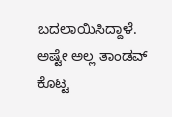ಬದಲಾಯಿಸಿದ್ದಾಳೆ. ಅಷ್ಟೇ ಅಲ್ಲ ತಾಂಡವ್ ಕೊಟ್ಟ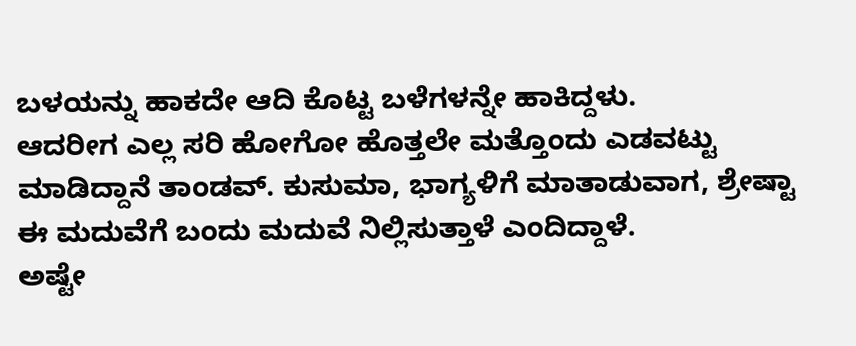ಬಳಯನ್ನು ಹಾಕದೇ ಆದಿ ಕೊಟ್ಟ ಬಳೆಗಳನ್ನೇ ಹಾಕಿದ್ದಳು.
ಆದರೀಗ ಎಲ್ಲ ಸರಿ ಹೋಗೋ ಹೊತ್ತಲೇ ಮತ್ತೊಂದು ಎಡವಟ್ಟು ಮಾಡಿದ್ದಾನೆ ತಾಂಡವ್. ಕುಸುಮಾ, ಭಾಗ್ಯಳಿಗೆ ಮಾತಾಡುವಾಗ, ಶ್ರೇಷ್ಟಾ ಈ ಮದುವೆಗೆ ಬಂದು ಮದುವೆ ನಿಲ್ಲಿಸುತ್ತಾಳೆ ಎಂದಿದ್ದಾಳೆ.
ಅಷ್ಟೇ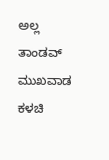ಅಲ್ಲ ತಾಂಡವ್ ಮುಖವಾಡ ಕಳಚಿ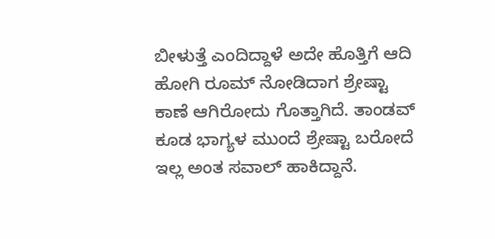ಬೀಳುತ್ತೆ ಎಂದಿದ್ದಾಳೆ ಅದೇ ಹೊತ್ತಿಗೆ ಆದಿ ಹೋಗಿ ರೂಮ್ ನೋಡಿದಾಗ ಶ್ರೇಷ್ಟಾ ಕಾಣೆ ಆಗಿರೋದು ಗೊತ್ತಾಗಿದೆ. ತಾಂಡವ್ ಕೂಡ ಭಾಗ್ಯಳ ಮುಂದೆ ಶ್ರೇಷ್ಟಾ ಬರೋದೆ ಇಲ್ಲ ಅಂತ ಸವಾಲ್ ಹಾಕಿದ್ದಾನೆ.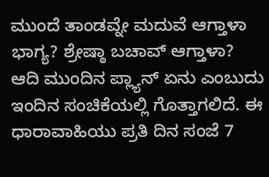ಮುಂದೆ ತಾಂಡವ್ನೇ ಮದುವೆ ಆಗ್ತಾಳಾ ಭಾಗ್ಯ? ಶ್ರೇಷ್ಠಾ ಬಚಾವ್ ಆಗ್ತಾಳಾ? ಆದಿ ಮುಂದಿನ ಪ್ಲ್ಯಾನ್ ಏನು ಎಂಬುದು ಇಂದಿನ ಸಂಚಿಕೆಯಲ್ಲಿ ಗೊತ್ತಾಗಲಿದೆ. ಈ ಧಾರಾವಾಹಿಯು ಪ್ರತಿ ದಿನ ಸಂಜೆ 7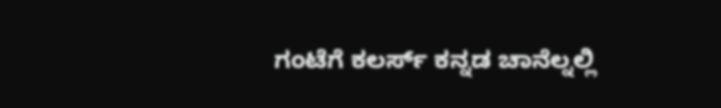ಗಂಟೆಗೆ ಕಲರ್ಸ್ ಕನ್ನಡ ಚಾನೆಲ್ನಲ್ಲಿ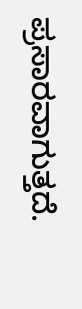ಪ್ರಸಾರವಾಗುತ್ತದೆ.